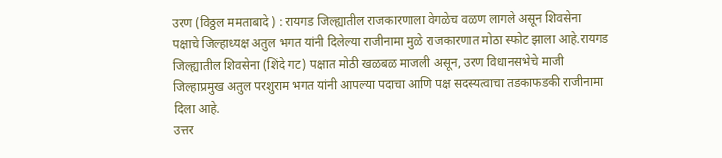उरण (विठ्ठल ममताबादे ) : रायगड जिल्ह्यातील राजकारणाला वेगळेच वळण लागले असून शिवसेना पक्षाचे जिल्हाध्यक्ष अतुल भगत यांनी दिलेल्या राजीनामा मुळे राजकारणात मोठा स्फोट झाला आहे.रायगड जिल्ह्यातील शिवसेना (शिंदे गट) पक्षात मोठी खळबळ माजली असून, उरण विधानसभेचे माजी जिल्हाप्रमुख अतुल परशुराम भगत यांनी आपल्या पदाचा आणि पक्ष सदस्यत्वाचा तडकाफडकी राजीनामा दिला आहे.
उत्तर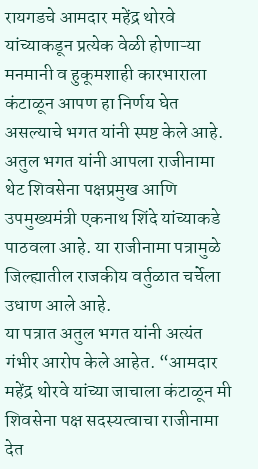रायगडचे आमदार महेंद्र थोरवे यांच्याकडून प्रत्येक वेळी होणाऱ्या मनमानी व हुकूमशाही कारभाराला कंटाळून आपण हा निर्णय घेत असल्याचे भगत यांनी स्पष्ट केले आहे. अतुल भगत यांनी आपला राजीनामा थेट शिवसेना पक्षप्रमुख आणि उपमुख्यमंत्री एकनाथ शिंदे यांच्याकडे पाठवला आहे. या राजीनामा पत्रामुळे जिल्ह्यातील राजकीय वर्तुळात चर्चेला उधाण आले आहे.
या पत्रात अतुल भगत यांनी अत्यंत गंभीर आरोप केले आहेत. “आमदार महेंद्र थोरवे यांच्या जाचाला कंटाळून मी शिवसेना पक्ष सदस्यत्वाचा राजीनामा देत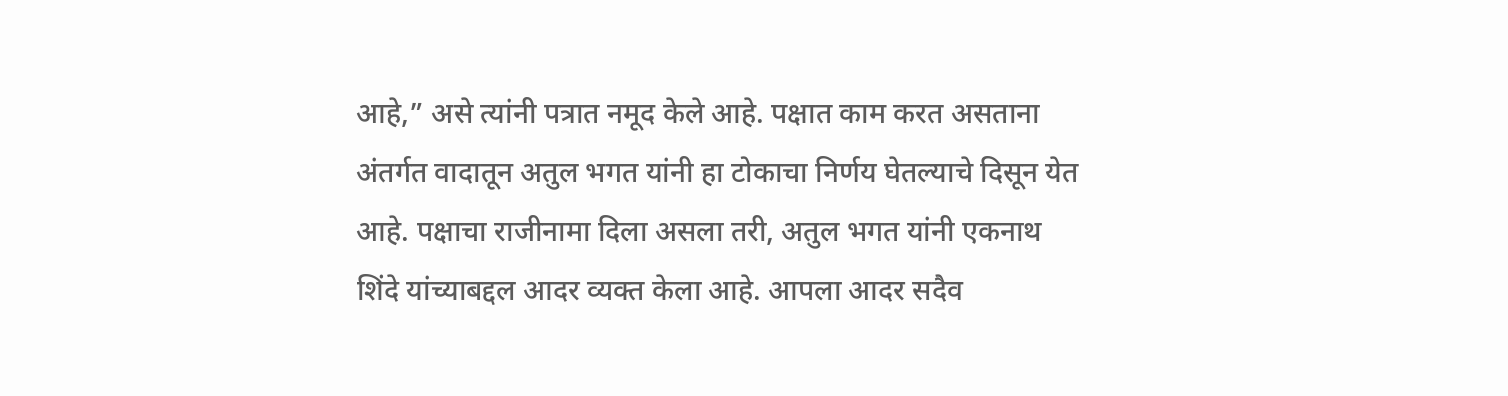आहे,” असे त्यांनी पत्रात नमूद केले आहे. पक्षात काम करत असताना अंतर्गत वादातून अतुल भगत यांनी हा टोकाचा निर्णय घेतल्याचे दिसून येत आहे. पक्षाचा राजीनामा दिला असला तरी, अतुल भगत यांनी एकनाथ शिंदे यांच्याबद्दल आदर व्यक्त केला आहे. आपला आदर सदैव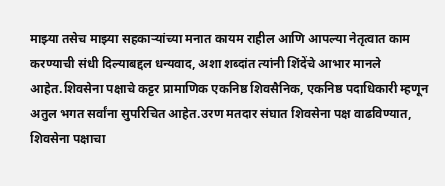माझ्या तसेच माझ्या सहकाऱ्यांच्या मनात कायम राहील आणि आपल्या नेतृत्वात काम करण्याची संधी दिल्याबद्दल धन्यवाद, अशा शब्दांत त्यांनी शिंदेंचे आभार मानले आहेत.शिवसेना पक्षाचे कट्टर प्रामाणिक एकनिष्ठ शिवसैनिक, एकनिष्ठ पदाधिकारी म्हणून अतुल भगत सर्वांना सुपरिचित आहेत.उरण मतदार संघात शिवसेना पक्ष वाढविण्यात, शिवसेना पक्षाचा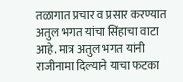तळागात प्रचार व प्रसार करण्यात अतुल भगत यांचा सिंहाचा वाटा आहे. मात्र अतुल भगत यांनी राजीनामा दिल्याने याचा फटका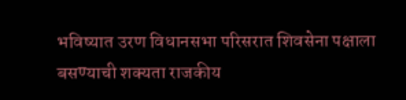भविष्यात उरण विधानसभा परिसरात शिवसेना पक्षाला बसण्याची शक्यता राजकीय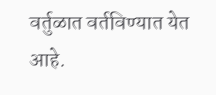वर्तुळात वर्तविण्यात येत आहे.